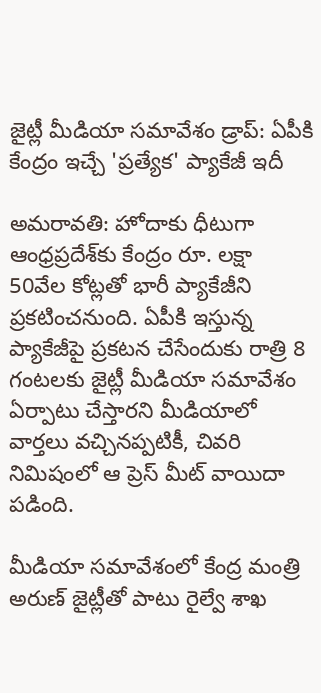జైట్లీ మీడియా సమావేశం డ్రాప్: ఏపీకి కేంద్రం ఇచ్చే 'ప్రత్యేక' ప్యాకేజీ ఇదీ

అమరావతి: హోదాకు ధీటుగా ఆంధ్రప్రదేశ్‌కు కేంద్రం రూ. లక్షా 50వేల కోట్లతో భారీ ప్యాకేజీని ప్రకటించనుంది. ఏపీకి ఇస్తున్న ప్యాకేజీపై ప్రకటన చేసేందుకు రాత్రి 8 గంటలకు జైట్లీ మీడియా సమావేశం ఏర్పాటు చేస్తారని మీడియాలో వార్తలు వచ్చినప్పటికీ, చివరి నిమిషంలో ఆ ప్రెస్ మీట్ వాయిదా పడింది.

మీడియా సమావేశంలో కేంద్ర మంత్రి అరుణ్ జైట్లీతో పాటు రైల్వే శాఖ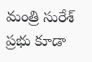మంత్రి సురేశ్ ప్రభు కూడా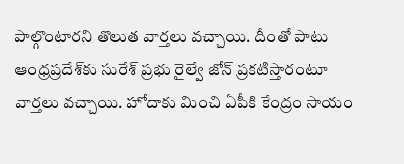పాల్గొంటారని తొలుత వార్తలు వచ్చాయి. దీంతో పాటు ఆంధ్రప్రదేశ్‌కు సురేశ్ ప్రభు రైల్వే జోన్ ప్రకటిస్తారంటూ వార్తలు వచ్చాయి. హోదాకు మించి ఏపీకి కేంద్రం సాయం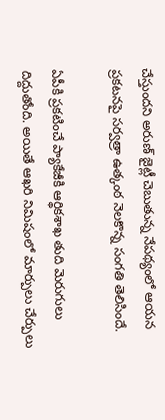చేస్తుందని అరుణ్ జైట్లీ చెబుతున్న నేపథ్యంలో ఆయన ప్రకటనపై సర్వత్రా ఉత్కంఠ నెలకొన్న సంగతి తెలిసిందే.

ఏపీకి ప్రకటించే ప్యాకేజీకి ఆర్థికశాఖ తుది మెరుగులు దిద్దుతోంది. అయితే ఆఖరి నిమిషంలో మార్పులు చేర్పులు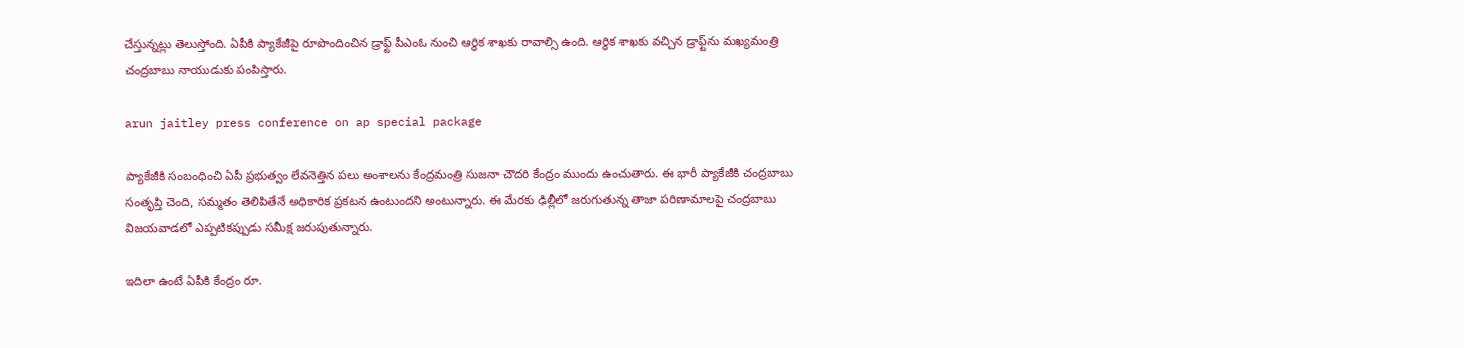చేస్తున్నట్లు తెలుస్తోంది. ఏపీకి ప్యాకేజీపై రూపొందించిన డ్రాఫ్ట్‌ పీఎంఓ నుంచి ఆర్ధిక శాఖకు రావాల్సి ఉంది. ఆర్ధిక శాఖకు వచ్చిన డ్రాఫ్ట్‌ను మఖ్యమంత్రి చంద్రబాబు నాయుడుకు పంపిస్తారు.

arun jaitley press conference on ap special package

ప్యాకేజీకి సంబంధించి ఏపీ ప్రభుత్వం లేవనెత్తిన పలు అంశాలను కేంద్రమంత్రి సుజనా చౌదరి కేంద్రం ముందు ఉంచుతారు. ఈ భారీ ప్యాకేజీకి చంద్రబాబు సంతృప్తి చెంది, సమ్మతం తెలిపితేనే అధికారిక ప్రకటన ఉంటుందని అంటున్నారు. ఈ మేరకు ఢిల్లీలో జరుగుతున్న తాజా పరిణామాలపై చంద్రబాబు విజయవాడలో ఎప్పటికప్పుడు సమీక్ష జరుపుతున్నారు.

ఇదిలా ఉంటే ఏపీకి కేంద్రం రూ.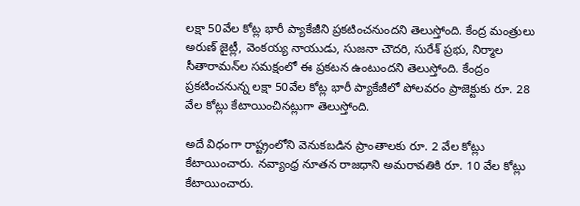లక్షా 50వేల కోట్ల భారీ ప్యాకేజీని ప్రకటించనుందని తెలుస్తోంది. కేంద్ర మంత్రులు అరుణ్ జైట్లీ, వెంకయ్య నాయుడు, సుజనా చౌదరి, సురేశ్ ప్రభు, నిర్మాల సీతారామన్‌ల సమక్షంలో ఈ ప్రకటన ఉంటుందని తెలుస్తోంది. కేంద్రం ప్రకటించనున్న లక్షా 50వేల కోట్ల భారీ ప్యాకేజీలో పోలవరం ప్రాజెక్టుకు రూ. 28 వేల కోట్లు కేటాయించినట్లుగా తెలుస్తోంది.

అదే విధంగా రాష్ట్రంలోని వెనుకబడిన ప్రాంతాలకు రూ. 2 వేల కోట్లు కేటాయించారు. నవ్యాంధ్ర నూతన రాజధాని అమరావతికి రూ. 10 వేల కోట్లు కేటాయించారు.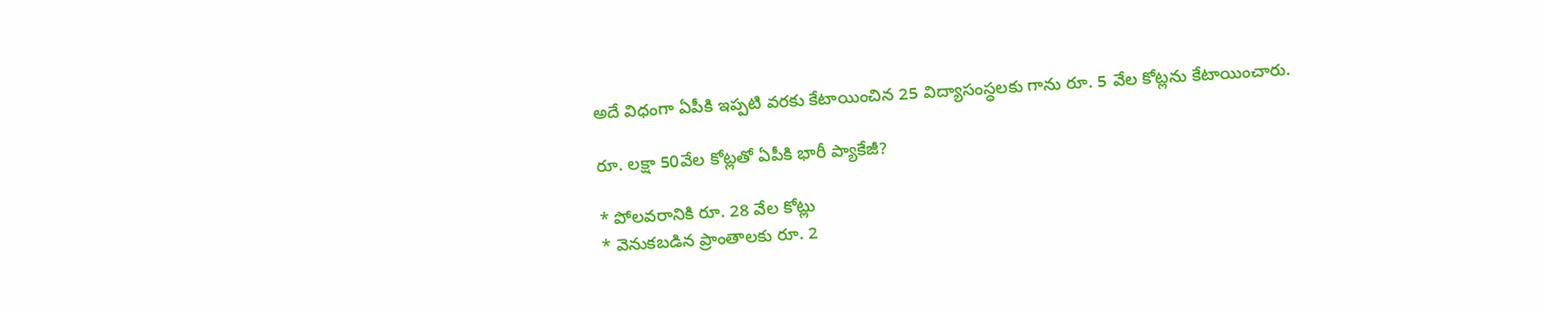అదే విధంగా ఏపీకి ఇప్పటి వరకు కేటాయించిన 25 విద్యాసంస్ధలకు గాను రూ. 5 వేల కోట్లను కేటాయించారు.

రూ. లక్షా 50వేల కోట్లతో ఏపీకి భారీ ప్యాకేజీ?

* పోలవరానికి రూ. 28 వేల కోట్లు
* వెనుకబడిన ప్రాంతాలకు రూ. 2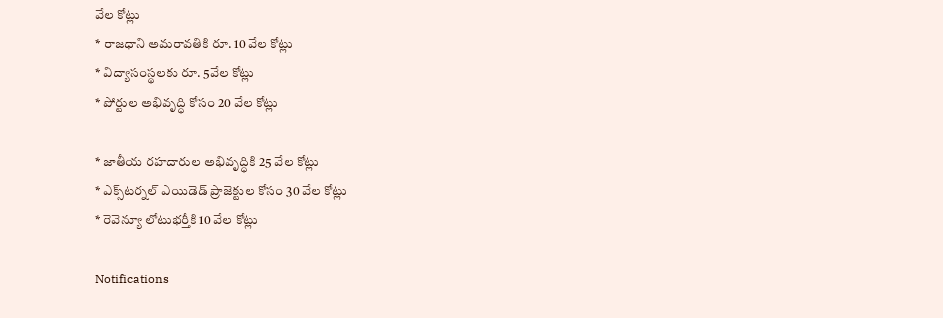వేల కోట్లు
* రాజధాని అమరావతికి రూ. 10 వేల కోట్లు
* విద్యాసంస్థలకు రూ. 5వేల కోట్లు
* పోర్టుల అభివృద్ధి కోసం 20 వేల కోట్లు

* జాతీయ రహదారుల అభివృద్ధికి 25 వేల కోట్లు
* ఎక్స్‌టర్నల్‌ ఎయిడెడ్‌ ప్రాజెక్టుల కోసం 30 వేల కోట్లు
* రెవెన్యూ లోటుభర్తీకి 10 వేల కోట్లు

Notifications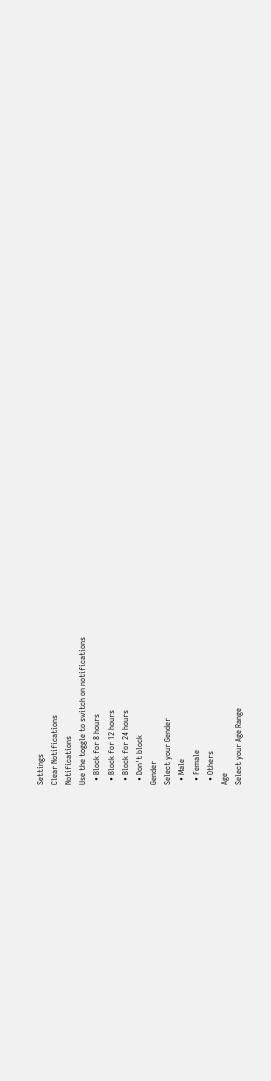Settings
Clear Notifications
Notifications
Use the toggle to switch on notifications
  • Block for 8 hours
  • Block for 12 hours
  • Block for 24 hours
  • Don't block
Gender
Select your Gender
  • Male
  • Female
  • Others
Age
Select your Age Range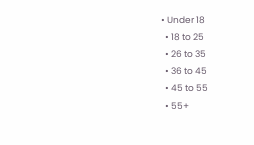• Under 18
  • 18 to 25
  • 26 to 35
  • 36 to 45
  • 45 to 55
  • 55+